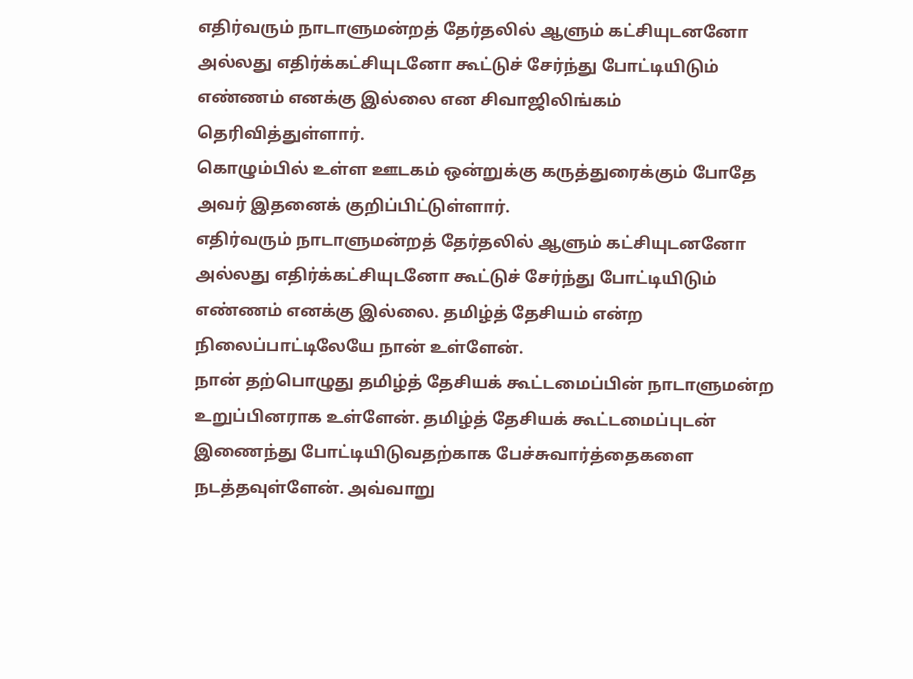எதிர்வரும் நாடாளுமன்றத் தேர்தலில் ஆளும் கட்சியுடனனோ அல்லது எதிர்க்கட்சியுடனோ கூட்டுச் சேர்ந்து போட்டியிடும் எண்ணம் எனக்கு இல்லை என சிவாஜிலிங்கம் தெரிவித்துள்ளார்.
கொழும்பில் உள்ள ஊடகம் ஒன்றுக்கு கருத்துரைக்கும் போதே அவர் இதனைக் குறிப்பிட்டுள்ளார்.
எதிர்வரும் நாடாளுமன்றத் தேர்தலில் ஆளும் கட்சியுடனனோ அல்லது எதிர்க்கட்சியுடனோ கூட்டுச் சேர்ந்து போட்டியிடும் எண்ணம் எனக்கு இல்லை. தமிழ்த் தேசியம் என்ற நிலைப்பாட்டிலேயே நான் உள்ளேன்.
நான் தற்பொழுது தமிழ்த் தேசியக் கூட்டமைப்பின் நாடாளுமன்ற உறுப்பினராக உள்ளேன். தமிழ்த் தேசியக் கூட்டமைப்புடன் இணைந்து போட்டியிடுவதற்காக பேச்சுவார்த்தைகளை நடத்தவுள்ளேன். அவ்வாறு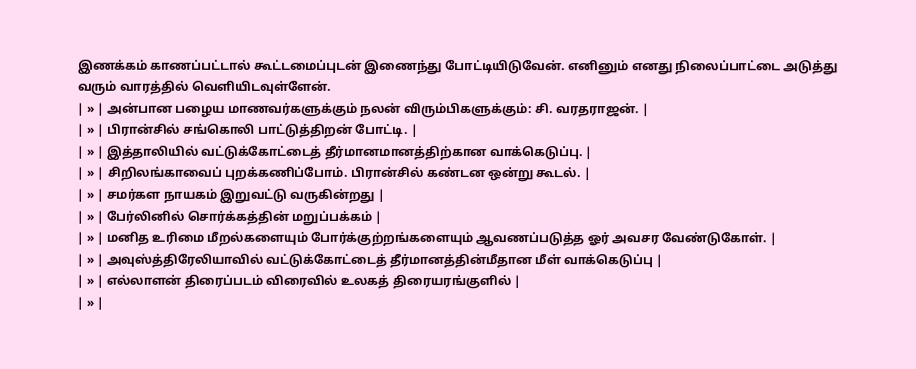இணக்கம் காணப்பட்டால் கூட்டமைப்புடன் இணைந்து போட்டியிடுவேன். எனினும் எனது நிலைப்பாட்டை அடுத்து வரும் வாரத்தில் வெளியிடவுள்ளேன்.
| » | அன்பான பழைய மாணவர்களுக்கும் நலன் விரும்பிகளுக்கும்: சி. வரதராஜன். |
| » | பிரான்சில் சங்கொலி பாட்டுத்திறன் போட்டி. |
| » | இத்தாலியில் வட்டுக்கோட்டைத் தீர்மானமானத்திற்கான வாக்கெடுப்பு. |
| » | சிறிலங்காவைப் புறக்கணிப்போம். பிரான்சில் கண்டன ஒன்று கூடல். |
| » | சமர்கள நாயகம் இறுவட்டு வருகின்றது |
| » | பேர்லினில் சொர்க்கத்தின் மறுப்பக்கம் |
| » | மனித உரிமை மீறல்களையும் போர்க்குற்றங்களையும் ஆவணப்படுத்த ஓர் அவசர வேண்டுகோள். |
| » | அவுஸ்த்திரேலியாவில் வட்டுக்கோட்டைத் தீர்மானத்தின்மீதான மீள் வாக்கெடுப்பு |
| » | எல்லாளன் திரைப்படம் விரைவில் உலகத் திரையரங்குளில் |
| » |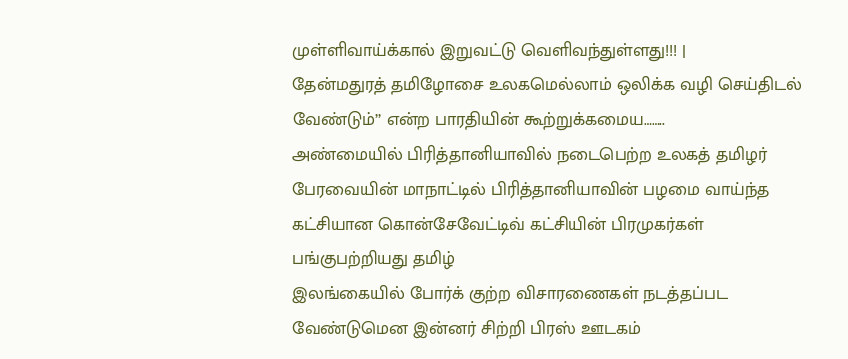முள்ளிவாய்க்கால் இறுவட்டு வெளிவந்துள்ளது!!! |
தேன்மதுரத் தமிழோசை உலகமெல்லாம் ஒலிக்க வழி செய்திடல் வேண்டும்’’ என்ற பாரதியின் கூற்றுக்கமைய……..
அண்மையில் பிரித்தானியாவில் நடைபெற்ற உலகத் தமிழர் பேரவையின் மாநாட்டில் பிரித்தானியாவின் பழமை வாய்ந்த கட்சியான கொன்சேவேட்டிவ் கட்சியின் பிரமுகர்கள் பங்குபற்றியது தமிழ்
இலங்கையில் போர்க் குற்ற விசாரணைகள் நடத்தப்பட வேண்டுமென இன்னர் சிற்றி பிரஸ் ஊடகம்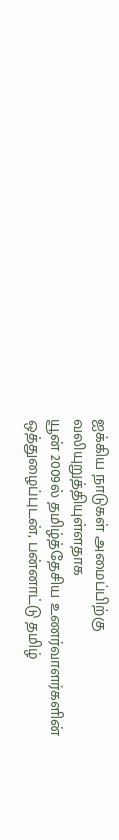ஐக்கிய நாடுகள் அமைப்பிற்கு வலியுறுத்தியுள்ளதாக
யூன் 2009ல் தமிழ்த்தேசிய உணர்வாளர்களின் ஒத்துழைப்புடன், பன்னாட்டு தமிழ்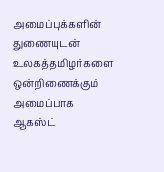அமைப்புக்களின் துணையுடன் உலகத்தமிழர்களை ஒன்றிணைக்கும் அமைப்பாக ஆகஸ்ட்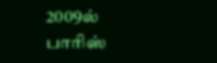2009ல் பாரிஸ்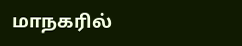மாநகரில்